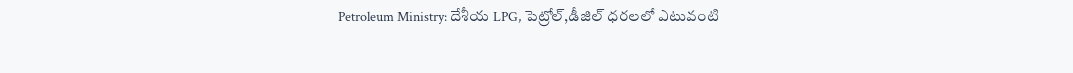Petroleum Ministry: దేశీయ LPG, పెట్రోల్,డీజిల్ ధరలలో ఎటువంటి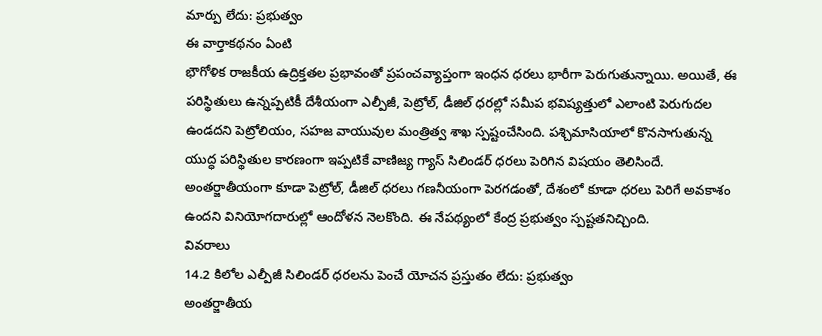మార్పు లేదు: ప్రభుత్వం
ఈ వార్తాకథనం ఏంటి
భౌగోళిక రాజకీయ ఉద్రిక్తతల ప్రభావంతో ప్రపంచవ్యాప్తంగా ఇంధన ధరలు భారీగా పెరుగుతున్నాయి. అయితే, ఈ పరిస్థితులు ఉన్నప్పటికీ దేశీయంగా ఎల్పీజీ, పెట్రోల్, డీజిల్ ధరల్లో సమీప భవిష్యత్తులో ఎలాంటి పెరుగుదల ఉండదని పెట్రోలియం, సహజ వాయువుల మంత్రిత్వ శాఖ స్పష్టంచేసింది. పశ్చిమాసియాలో కొనసాగుతున్న యుద్ధ పరిస్థితుల కారణంగా ఇప్పటికే వాణిజ్య గ్యాస్ సిలిండర్ ధరలు పెరిగిన విషయం తెలిసిందే. అంతర్జాతీయంగా కూడా పెట్రోల్, డీజిల్ ధరలు గణనీయంగా పెరగడంతో, దేశంలో కూడా ధరలు పెరిగే అవకాశం ఉందని వినియోగదారుల్లో ఆందోళన నెలకొంది. ఈ నేపథ్యంలో కేంద్ర ప్రభుత్వం స్పష్టతనిచ్చింది.
వివరాలు
14.2 కిలోల ఎల్పీజీ సిలిండర్ ధరలను పెంచే యోచన ప్రస్తుతం లేదు: ప్రభుత్వం
అంతర్జాతీయ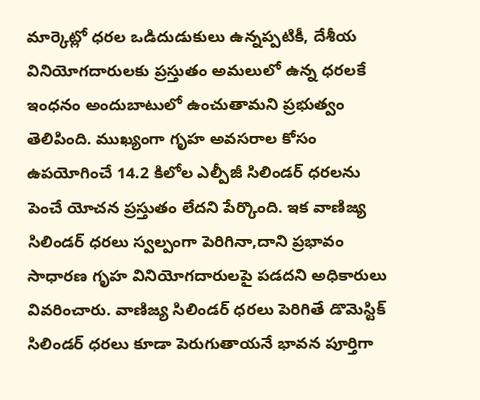మార్కెట్లో ధరల ఒడిదుడుకులు ఉన్నప్పటికీ, దేశీయ వినియోగదారులకు ప్రస్తుతం అమలులో ఉన్న ధరలకే ఇంధనం అందుబాటులో ఉంచుతామని ప్రభుత్వం తెలిపింది. ముఖ్యంగా గృహ అవసరాల కోసం ఉపయోగించే 14.2 కిలోల ఎల్పీజీ సిలిండర్ ధరలను పెంచే యోచన ప్రస్తుతం లేదని పేర్కొంది. ఇక వాణిజ్య సిలిండర్ ధరలు స్వల్పంగా పెరిగినా,దాని ప్రభావం సాధారణ గృహ వినియోగదారులపై పడదని అధికారులు వివరించారు. వాణిజ్య సిలిండర్ ధరలు పెరిగితే డొమెస్టిక్ సిలిండర్ ధరలు కూడా పెరుగుతాయనే భావన పూర్తిగా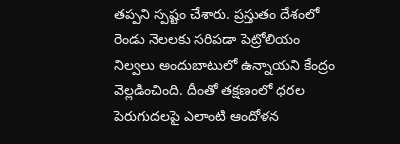తప్పని స్పష్టం చేశారు. ప్రస్తుతం దేశంలో రెండు నెలలకు సరిపడా పెట్రోలియం నిల్వలు అందుబాటులో ఉన్నాయని కేంద్రం వెల్లడించింది. దీంతో తక్షణంలో ధరల పెరుగుదలపై ఎలాంటి ఆందోళన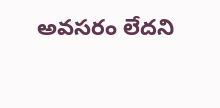అవసరం లేదని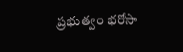ప్రభుత్వం భరోసా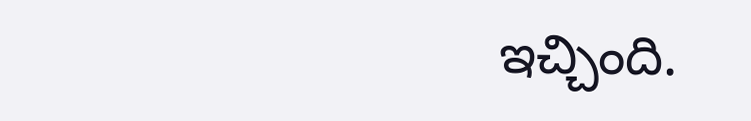ఇచ్చింది.